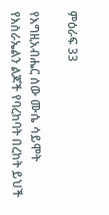ምዕራፍ 33

የእግዚአብሔር ሰው ሙሴ ሳይሞት የእስራኤልን ልጆች የባረከባት በረከት ይህች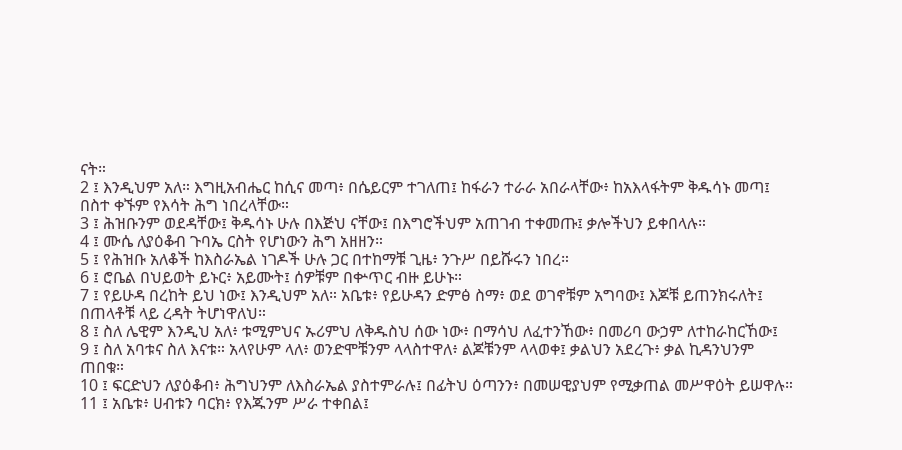ናት።
2 ፤ እንዲህም አለ። እግዚአብሔር ከሲና መጣ፥ በሴይርም ተገለጠ፤ ከፋራን ተራራ አበራላቸው፥ ከአእላፋትም ቅዱሳኑ መጣ፤ በስተ ቀኙም የእሳት ሕግ ነበረላቸው።
3 ፤ ሕዝቡንም ወደዳቸው፤ ቅዱሳኑ ሁሉ በእጅህ ናቸው፤ በእግሮችህም አጠገብ ተቀመጡ፤ ቃሎችህን ይቀበላሉ።
4 ፤ ሙሴ ለያዕቆብ ጉባኤ ርስት የሆነውን ሕግ አዘዘን።
5 ፤ የሕዝቡ አለቆች ከእስራኤል ነገዶች ሁሉ ጋር በተከማቹ ጊዜ፥ ንጉሥ በይሹሩን ነበረ።
6 ፤ ሮቤል በህይወት ይኑር፥ አይሙት፤ ሰዎቹም በቍጥር ብዙ ይሁኑ።
7 ፤ የይሁዳ በረከት ይህ ነው፤ እንዲህም አለ። አቤቱ፥ የይሁዳን ድምፅ ስማ፥ ወደ ወገኖቹም አግባው፤ እጆቹ ይጠንክሩለት፤ በጠላቶቹ ላይ ረዳት ትሆነዋለህ።
8 ፤ ስለ ሌዊም እንዲህ አለ፥ ቱሚምህና ኡሪምህ ለቅዱስህ ሰው ነው፥ በማሳህ ለፈተንኸው፥ በመሪባ ውኃም ለተከራከርኸው፤
9 ፤ ስለ አባቱና ስለ እናቱ። አላየሁም ላለ፥ ወንድሞቹንም ላላስተዋለ፥ ልጆቹንም ላላወቀ፤ ቃልህን አደረጉ፥ ቃል ኪዳንህንም ጠበቁ።
10 ፤ ፍርድህን ለያዕቆብ፥ ሕግህንም ለእስራኤል ያስተምራሉ፤ በፊትህ ዕጣንን፥ በመሠዊያህም የሚቃጠል መሥዋዕት ይሠዋሉ።
11 ፤ አቤቱ፥ ሀብቱን ባርክ፥ የእጁንም ሥራ ተቀበል፤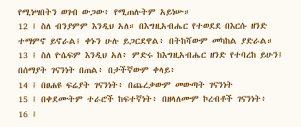የሚነሣበትን ወገብ ውጋው፥ የሚጠሉትም አይነሡ።
12 ፤ ስለ ብንያምም እንዲህ አለ። በእግዚአብሔር የተወደደ በእርሱ ዘንድ ተማምኖ ይኖራል፤ ቀኑን ሁሉ ይጋርደዋል፥ በትከሻውም መካከል ያድራል።
13 ፤ ስለ ዮሴፍም እንዲህ አለ፥ ምድሩ ከእግዚአብሔር ዘንድ የተባረከ ይሁን፤ በሰማያት ገናንነት በጠል፥ በታችኛውም ቀላይ፥
14 ፤ በፀሐዩ ፍሬያት ገናንነት፥ በጨረቃውም መውጣት ገናንነት
15 ፤ በቀደሙትም ተራሮች ከፍተኛነት፥ በዘላለሙም ኮረብቶች ገናንነት፥
16 ፤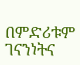በምድሪቱም ገናንነትና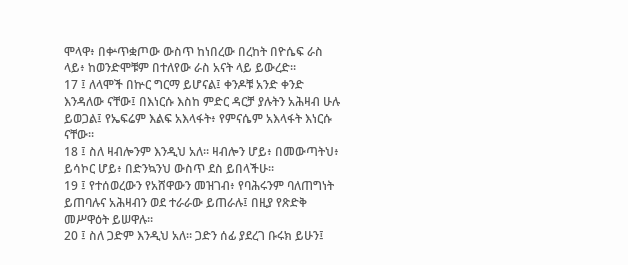ሞላዋ፥ በቍጥቋጦው ውስጥ ከነበረው በረከት በዮሴፍ ራስ ላይ፥ ከወንድሞቹም በተለየው ራስ አናት ላይ ይውረድ።
17 ፤ ለላሞች በኵር ግርማ ይሆናል፤ ቀንዶቹ አንድ ቀንድ እንዳለው ናቸው፤ በእነርሱ እስከ ምድር ዳርቻ ያሉትን አሕዛብ ሁሉ ይወጋል፤ የኤፍሬም እልፍ አእላፋት፥ የምናሴም አእላፋት እነርሱ ናቸው።
18 ፤ ስለ ዛብሎንም እንዲህ አለ። ዛብሎን ሆይ፥ በመውጣትህ፥ ይሳኮር ሆይ፥ በድንኳንህ ውስጥ ደስ ይበላችሁ።
19 ፤ የተሰወረውን የአሸዋውን መዝገብ፥ የባሕሩንም ባለጠግነት ይጠባሉና አሕዛብን ወደ ተራራው ይጠራሉ፤ በዚያ የጽድቅ መሥዋዕት ይሠዋሉ።
20 ፤ ስለ ጋድም እንዲህ አለ። ጋድን ሰፊ ያደረገ ቡሩክ ይሁን፤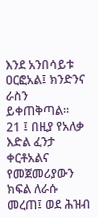እንደ አንበሳይቱ ዐርፎአል፤ ክንድንና ራስን ይቀጠቅጣል።
21 ፤ በዚያ የአለቃ እድል ፈንታ ቀርቶአልና የመጀመሪያውን ክፍል ለራሱ መረጠ፤ ወደ ሕዝብ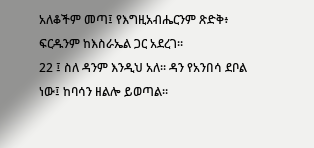አለቆችም መጣ፤ የእግዚአብሔርንም ጽድቅ፥ ፍርዱንም ከእስራኤል ጋር አደረገ።
22 ፤ ስለ ዳንም እንዲህ አለ። ዳን የአንበሳ ደቦል ነው፤ ከባሳን ዘልሎ ይወጣል።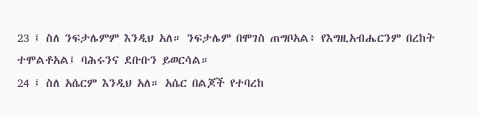23 ፤ ስለ ንፍታሌምም እንዲህ አለ። ንፍታሌም በሞገስ ጠግቦአል፥ የእግዚአብሔርንም በረከት ተሞልቶአል፤ ባሕሩንና ደቡቡን ይወርሳል።
24 ፤ ስለ አሴርም እንዲህ አለ። አሴር በልጆች የተባረከ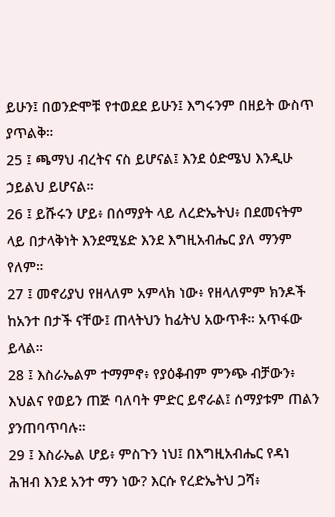ይሁን፤ በወንድሞቹ የተወደደ ይሁን፤ እግሩንም በዘይት ውስጥ ያጥልቅ።
25 ፤ ጫማህ ብረትና ናስ ይሆናል፤ እንደ ዕድሜህ እንዲሁ ኃይልህ ይሆናል።
26 ፤ ይሹሩን ሆይ፥ በሰማያት ላይ ለረድኤትህ፥ በደመናትም ላይ በታላቅነት እንደሚሄድ እንደ እግዚአብሔር ያለ ማንም የለም።
27 ፤ መኖሪያህ የዘላለም አምላክ ነው፥ የዘላለምም ክንዶች ከአንተ በታች ናቸው፤ ጠላትህን ከፊትህ አውጥቶ። አጥፋው ይላል።
28 ፤ እስራኤልም ተማምኖ፥ የያዕቆብም ምንጭ ብቻውን፥ እህልና የወይን ጠጅ ባለባት ምድር ይኖራል፤ ሰማያቱም ጠልን ያንጠባጥባሉ።
29 ፤ እስራኤል ሆይ፥ ምስጉን ነህ፤ በእግዚአብሔር የዳነ ሕዝብ እንደ አንተ ማን ነው? እርሱ የረድኤትህ ጋሻ፥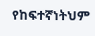የከፍተኛነትህም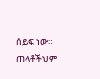ሰይፍ ነው። ጠላቶችህም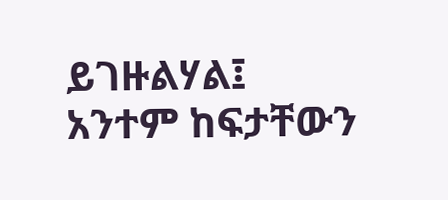ይገዙልሃል፤ አንተም ከፍታቸውን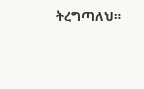ትረግጣለህ።